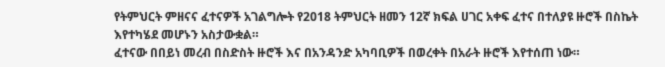የትምህርት ምዘናና ፈተናዎች አገልግሎት የ2018 ትምህርት ዘመን 12ኛ ክፍል ሀገር አቀፍ ፈተና በተለያዩ ዙሮች በስኬት እየተካሄደ መሆኑን አስታውቋል።
ፈተናው በበይነ መረብ በስድስት ዙሮች እና በአንዳንድ አካባቢዎች በወረቀት በአራት ዙሮች እየተሰጠ ነው።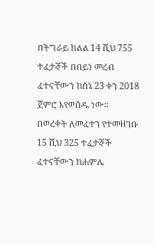በትግራይ ክልል 14 ሺህ 755 ተፈታኞች በበይነ መረብ ፈተናቸውን ከሰኔ 23 ቀን 2018 ጀምሮ እየወሰዱ ነው።
በወረቀት ለመፈተን የተመዘገቡ 15 ሺህ 325 ተፈታኞች ፈተናቸውን ከሐምሌ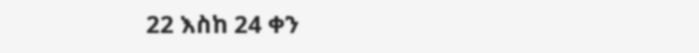22 እስከ 24 ቀን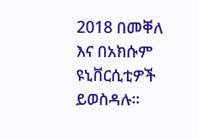2018 በመቐለ እና በአክሱም ዩኒቨርሲቲዎች ይወስዳሉ።